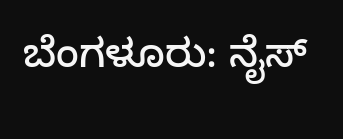ಬೆಂಗಳೂರು: ನೈಸ್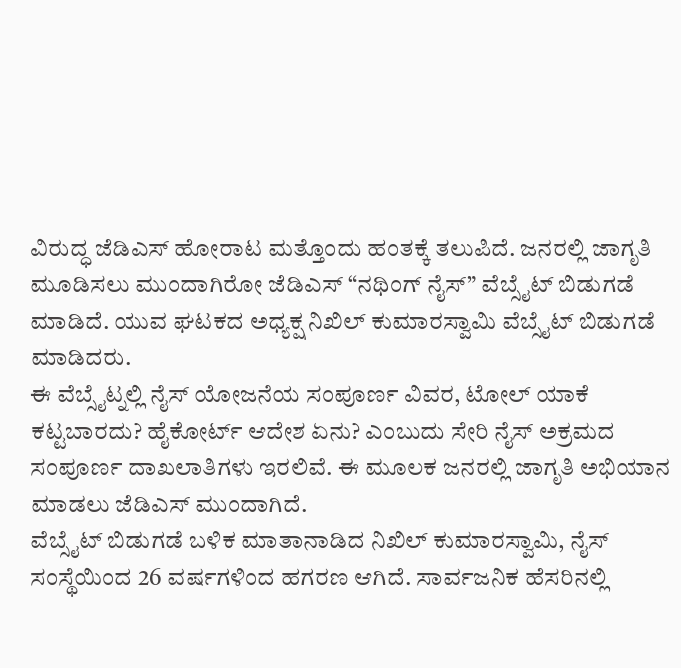ವಿರುದ್ಧ ಜೆಡಿಎಸ್ ಹೋರಾಟ ಮತ್ತೊಂದು ಹಂತಕ್ಕೆ ತಲುಪಿದೆ. ಜನರಲ್ಲಿ ಜಾಗೃತಿ ಮೂಡಿಸಲು ಮುಂದಾಗಿರೋ ಜೆಡಿಎಸ್ “ನಥಿಂಗ್ ನೈಸ್” ವೆಬ್ಸೈಟ್ ಬಿಡುಗಡೆ ಮಾಡಿದೆ. ಯುವ ಘಟಕದ ಅಧ್ಯಕ್ಷ ನಿಖಿಲ್ ಕುಮಾರಸ್ವಾಮಿ ವೆಬ್ಸೈಟ್ ಬಿಡುಗಡೆ ಮಾಡಿದರು.
ಈ ವೆಬ್ಸೈಟ್ನಲ್ಲಿ ನೈಸ್ ಯೋಜನೆಯ ಸಂಪೂರ್ಣ ವಿವರ, ಟೋಲ್ ಯಾಕೆ ಕಟ್ಟಬಾರದು? ಹೈಕೋರ್ಟ್ ಆದೇಶ ಏನು? ಎಂಬುದು ಸೇರಿ ನೈಸ್ ಅಕ್ರಮದ ಸಂಪೂರ್ಣ ದಾಖಲಾತಿಗಳು ಇರಲಿವೆ. ಈ ಮೂಲಕ ಜನರಲ್ಲಿ ಜಾಗೃತಿ ಅಭಿಯಾನ ಮಾಡಲು ಜೆಡಿಎಸ್ ಮುಂದಾಗಿದೆ.
ವೆಬ್ಸೈಟ್ ಬಿಡುಗಡೆ ಬಳಿಕ ಮಾತಾನಾಡಿದ ನಿಖಿಲ್ ಕುಮಾರಸ್ವಾಮಿ, ನೈಸ್ ಸಂಸ್ಥೆಯಿಂದ 26 ವರ್ಷಗಳಿಂದ ಹಗರಣ ಆಗಿದೆ. ಸಾರ್ವಜನಿಕ ಹೆಸರಿನಲ್ಲಿ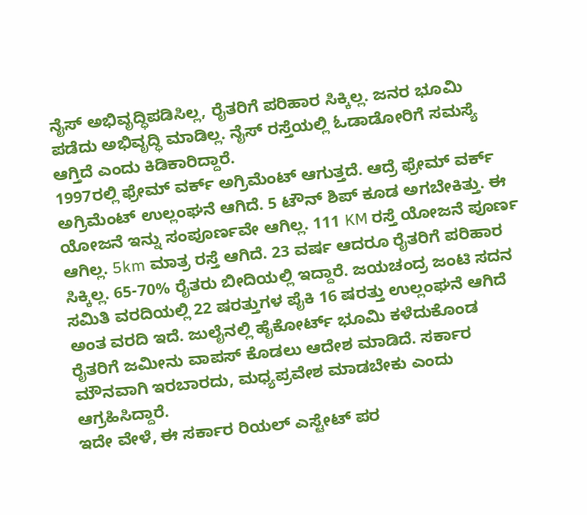ನೈಸ್ ಅಭಿವೃದ್ಧಿಪಡಿಸಿಲ್ಲ, ರೈತರಿಗೆ ಪರಿಹಾರ ಸಿಕ್ಕಿಲ್ಲ. ಜನರ ಭೂಮಿ ಪಡೆದು ಅಭಿವೃದ್ಧಿ ಮಾಡಿಲ್ಲ. ನೈಸ್ ರಸ್ತೆಯಲ್ಲಿ ಓಡಾಡೋರಿಗೆ ಸಮಸ್ಯೆ ಆಗ್ತಿದೆ ಎಂದು ಕಿಡಿಕಾರಿದ್ದಾರೆ.
1997ರಲ್ಲಿ ಫ್ರೇಮ್ ವರ್ಕ್ ಅಗ್ರಿಮೆಂಟ್ ಆಗುತ್ತದೆ. ಆದ್ರೆ ಫ್ರೇಮ್ ವರ್ಕ್ ಅಗ್ರಿಮೆಂಟ್ ಉಲ್ಲಂಘನೆ ಆಗಿದೆ. 5 ಟೌನ್ ಶಿಪ್ ಕೂಡ ಅಗಬೇಕಿತ್ತು. ಈ ಯೋಜನೆ ಇನ್ನು ಸಂಪೂರ್ಣವೇ ಆಗಿಲ್ಲ. 111 KM ರಸ್ತೆ ಯೋಜನೆ ಪೂರ್ಣ ಆಗಿಲ್ಲ. 5km ಮಾತ್ರ ರಸ್ತೆ ಆಗಿದೆ. 23 ವರ್ಷ ಆದರೂ ರೈತರಿಗೆ ಪರಿಹಾರ ಸಿಕ್ಕಿಲ್ಲ. 65-70% ರೈತರು ಬೀದಿಯಲ್ಲಿ ಇದ್ದಾರೆ. ಜಯಚಂದ್ರ ಜಂಟಿ ಸದನ ಸಮಿತಿ ವರದಿಯಲ್ಲಿ 22 ಷರತ್ತುಗಳ ಪೈಕಿ 16 ಷರತ್ತು ಉಲ್ಲಂಘನೆ ಆಗಿದೆ ಅಂತ ವರದಿ ಇದೆ. ಜುಲೈನಲ್ಲಿ ಹೈಕೋರ್ಟ್ ಭೂಮಿ ಕಳೆದುಕೊಂಡ ರೈತರಿಗೆ ಜಮೀನು ವಾಪಸ್ ಕೊಡಲು ಆದೇಶ ಮಾಡಿದೆ. ಸರ್ಕಾರ ಮೌನವಾಗಿ ಇರಬಾರದು, ಮಧ್ಯಪ್ರವೇಶ ಮಾಡಬೇಕು ಎಂದು ಆಗ್ರಹಿಸಿದ್ದಾರೆ.
ಇದೇ ವೇಳೆ, ಈ ಸರ್ಕಾರ ರಿಯಲ್ ಎಸ್ಟೇಟ್ ಪರ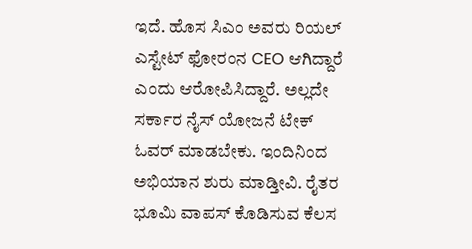ಇದೆ. ಹೊಸ ಸಿಎಂ ಅವರು ರಿಯಲ್ ಎಸ್ಟೇಟ್ ಫೋರಂನ CEO ಆಗಿದ್ದಾರೆ ಎಂದು ಆರೋಪಿಸಿದ್ದಾರೆ. ಅಲ್ಲದೇ ಸರ್ಕಾರ ನೈಸ್ ಯೋಜನೆ ಟೇಕ್ ಓವರ್ ಮಾಡಬೇಕು. ಇಂದಿನಿಂದ ಅಭಿಯಾನ ಶುರು ಮಾಡ್ತೀವಿ. ರೈತರ ಭೂಮಿ ವಾಪಸ್ ಕೊಡಿಸುವ ಕೆಲಸ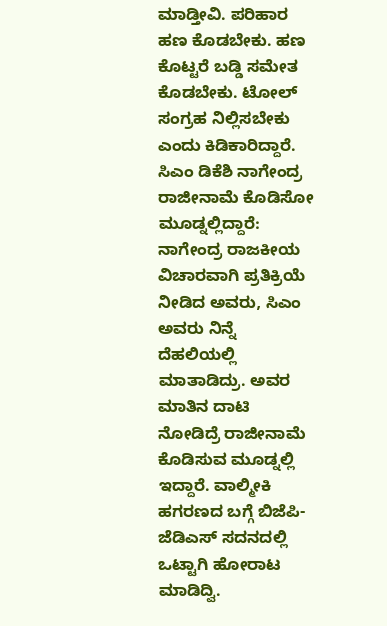ಮಾಡ್ತೀವಿ. ಪರಿಹಾರ ಹಣ ಕೊಡಬೇಕು. ಹಣ ಕೊಟ್ಟರೆ ಬಡ್ಡಿ ಸಮೇತ ಕೊಡಬೇಕು. ಟೋಲ್ ಸಂಗ್ರಹ ನಿಲ್ಲಿಸಬೇಕು ಎಂದು ಕಿಡಿಕಾರಿದ್ದಾರೆ.
ಸಿಎಂ ಡಿಕೆಶಿ ನಾಗೇಂದ್ರ ರಾಜೀನಾಮೆ ಕೊಡಿಸೋ ಮೂಡ್ನಲ್ಲಿದ್ದಾರೆ:
ನಾಗೇಂದ್ರ ರಾಜಕೀಯ ವಿಚಾರವಾಗಿ ಪ್ರತಿಕ್ರಿಯೆ ನೀಡಿದ ಅವರು, ಸಿಎಂ ಅವರು ನಿನ್ನೆ ದೆಹಲಿಯಲ್ಲಿ ಮಾತಾಡಿದ್ರು. ಅವರ ಮಾತಿನ ದಾಟಿ ನೋಡಿದ್ರೆ ರಾಜೀನಾಮೆ ಕೊಡಿಸುವ ಮೂಡ್ನಲ್ಲಿ ಇದ್ದಾರೆ. ವಾಲ್ಮೀಕಿ ಹಗರಣದ ಬಗ್ಗೆ ಬಿಜೆಪಿ-ಜೆಡಿಎಸ್ ಸದನದಲ್ಲಿ ಒಟ್ಟಾಗಿ ಹೋರಾಟ ಮಾಡಿದ್ವಿ.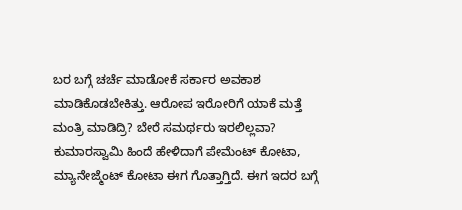ಬರ ಬಗ್ಗೆ ಚರ್ಚೆ ಮಾಡೋಕೆ ಸರ್ಕಾರ ಅವಕಾಶ ಮಾಡಿಕೊಡಬೇಕಿತ್ತು. ಆರೋಪ ಇರೋರಿಗೆ ಯಾಕೆ ಮತ್ತೆ ಮಂತ್ರಿ ಮಾಡಿದ್ರಿ? ಬೇರೆ ಸಮರ್ಥರು ಇರಲಿಲ್ಲವಾ? ಕುಮಾರಸ್ವಾಮಿ ಹಿಂದೆ ಹೇಳಿದಾಗೆ ಪೇಮೆಂಟ್ ಕೋಟಾ, ಮ್ಯಾನೇಜ್ಮೆಂಟ್ ಕೋಟಾ ಈಗ ಗೊತ್ತಾಗ್ತಿದೆ. ಈಗ ಇದರ ಬಗ್ಗೆ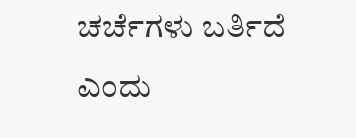ಚರ್ಚೆಗಳು ಬರ್ತಿದೆ ಎಂದು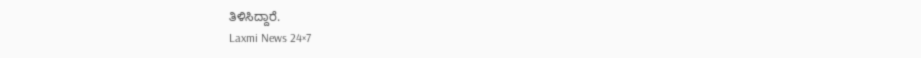ತಿಳಿಸಿದ್ದಾರೆ.
Laxmi News 24×7